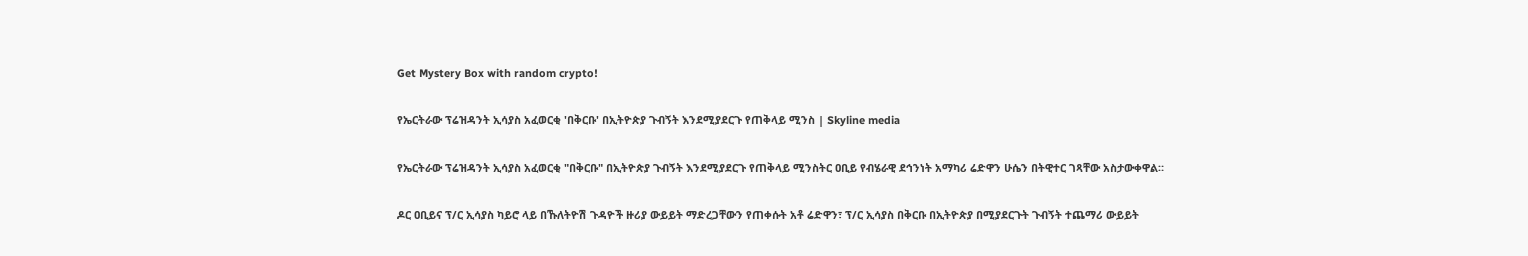Get Mystery Box with random crypto!

የኤርትራው ፕሬዝዳንት ኢሳያስ አፈወርቂ 'በቅርቡ' በኢትዮጵያ ጉብኝት እንደሚያደርጉ የጠቅላይ ሚንስ | Skyline media

የኤርትራው ፕሬዝዳንት ኢሳያስ አፈወርቂ "በቅርቡ" በኢትዮጵያ ጉብኝት እንደሚያደርጉ የጠቅላይ ሚንስትር ዐቢይ የብሄራዊ ደኅንነት አማካሪ ሬድዋን ሁሴን በትዊተር ገጻቸው አስታውቀዋል።

ዶር ዐቢይና ፕ/ር ኢሳያስ ካይሮ ላይ በኹለትዮሽ ጉዳዮች ዙሪያ ውይይት ማድረጋቸውን የጠቀሱት አቶ ሬድዋን፣ ፕ/ር ኢሳያስ በቅርቡ በኢትዮጵያ በሚያደርጉት ጉብኝት ተጨማሪ ውይይት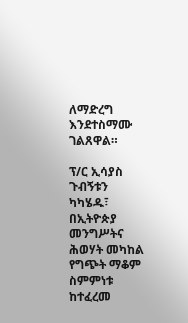ለማድረግ እንደተስማሙ ገልጸዋል።

ፕ/ር ኢሳያስ ጉብኝቱን ካካሄዱ፣ በኢትዮጵያ መንግሥትና ሕወሃት መካከል የግጭት ማቆም ስምምነቱ ከተፈረመ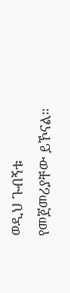ወዲህ ጉብኝቱ የመጀመሪያቸው ይኾናል።